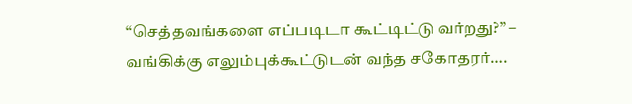“செத்தவங்களை எப்படிடா கூட்டிட்டு வர்றது?” – வங்கிக்கு எலும்புக்கூட்டுடன் வந்த சகோதரர்….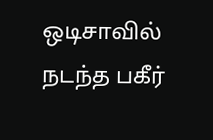ஒடிசாவில் நடந்த பகீர்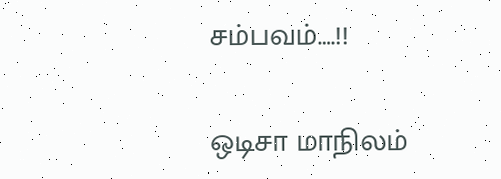சம்பவம்….!!

ஒடிசா மாநிலம்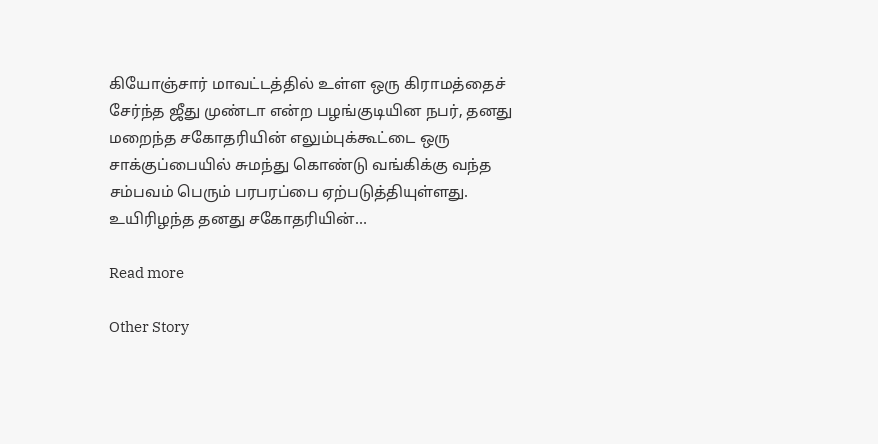கியோஞ்சார் மாவட்டத்தில் உள்ள ஒரு கிராமத்தைச் சேர்ந்த ஜீது முண்டா என்ற பழங்குடியின நபர், தனது மறைந்த சகோதரியின் எலும்புக்கூட்டை ஒரு சாக்குப்பையில் சுமந்து கொண்டு வங்கிக்கு வந்த சம்பவம் பெரும் பரபரப்பை ஏற்படுத்தியுள்ளது. உயிரிழந்த தனது சகோதரியின்…

Read more

Other Story